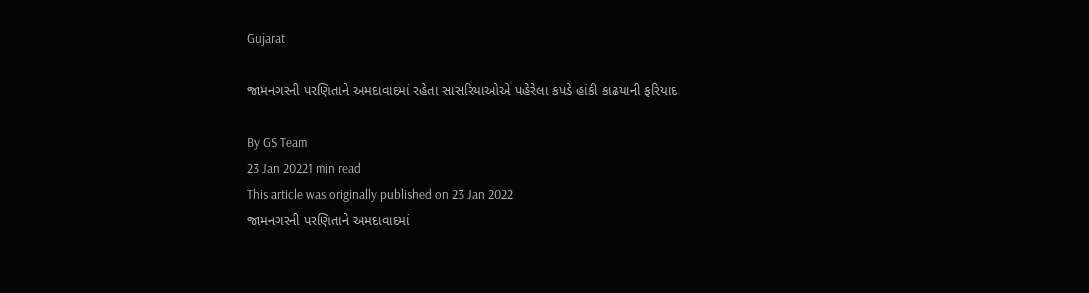Gujarat

જામનગરની પરણિતાને અમદાવાદમાં રહેતા સાસરિયાઓએ પહેરેલા કપડે હાંકી કાઢયાની ફરિયાદ

By GS Team
23 Jan 20221 min read
This article was originally published on 23 Jan 2022
જામનગરની પરણિતાને અમદાવાદમાં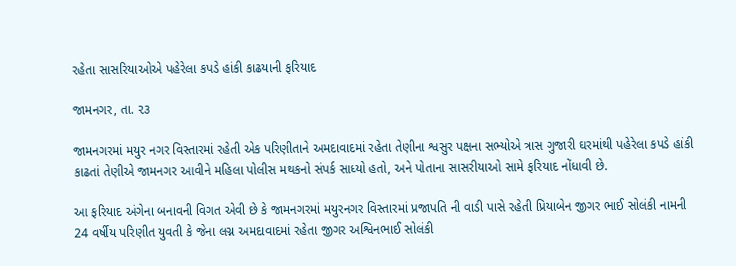રહેતા સાસરિયાઓએ પહેરેલા કપડે હાંકી કાઢયાની ફરિયાદ

જામનગર, તા. ૨૩

જામનગરમાં મયુર નગર વિસ્તારમાં રહેતી એક પરિણીતાને અમદાવાદમાં રહેતા તેણીના શ્વસુર પક્ષના સભ્યોએ ત્રાસ ગુજારી ઘરમાંથી પહેરેલા કપડે હાંકી કાઢતાં તેણીએ જામનગર આવીને મહિલા પોલીસ મથકનો સંપર્ક સાધ્યો હતો, અને પોતાના સાસરીયાઓ સામે ફરિયાદ નોંધાવી છે.

આ ફરિયાદ અંગેના બનાવની વિગત એવી છે કે જામનગરમાં મયુરનગર વિસ્તારમાં પ્રજાપતિ ની વાડી પાસે રહેતી પ્રિયાબેન જીગર ભાઈ સોલંકી નામની 24 વર્ષીય પરિણીત યુવતી કે જેના લગ્ન અમદાવાદમાં રહેતા જીગર અશ્વિનભાઈ સોલંકી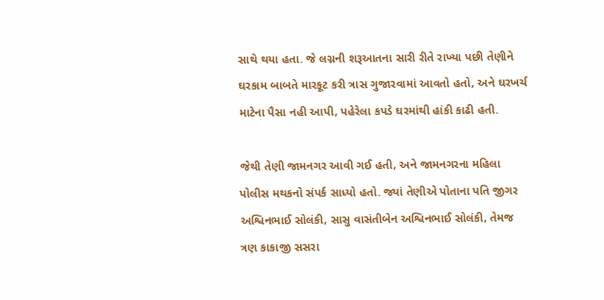સાથે થયા હતા. જે લગ્નની શરૂઆતના સારી રીતે રાખ્યા પછી તેણીને ઘરકામ બાબતે મારકૂટ કરી ત્રાસ ગુજારવામાં આવતો હતો, અને ઘરખર્ચ માટેના પૈસા નહી આપી, પહેરેલા કપડે ઘરમાંથી હાંકી કાઢી હતી.

જેથી તેણી જામનગર આવી ગઈ હતી, અને જામનગરના મહિલા પોલીસ મથકનો સંપર્ક સાધ્યો હતો. જ્યાં તેણીએ પોતાના પતિ જીગર અશ્વિનભાઈ સોલંકી, સાસુ વાસંતીબેન અશ્વિનભાઈ સોલંકી, તેમજ ત્રણ કાકાજી સસરા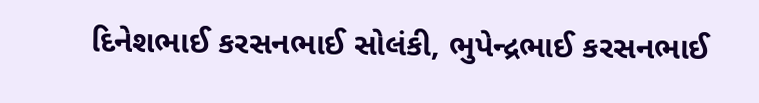દિનેશભાઈ કરસનભાઈ સોલંકી, ભુપેન્દ્રભાઈ કરસનભાઈ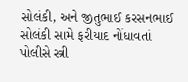સોલંકી, અને જીતુભાઈ કરસનભાઈ સોલંકી સામે ફરીયાદ નોંધાવતાં પોલીસે સ્ત્રી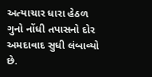અત્યાચાર ધારા હેઠળ ગુનો નોંધી તપાસનો દોર અમદાવાદ સુધી લંબાવ્યો છે.